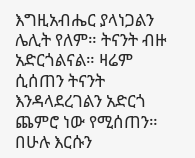እግዚአብሔር ያላነጋልን ሌሊት የለም። ትናንት ብዙ አድርጎልናል። ዛሬም ሲሰጠን ትናንት እንዳላደረገልን አድርጎ ጨምሮ ነው የሚሰጠን። በሁሉ እርሱን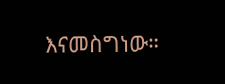እናመስግነው።